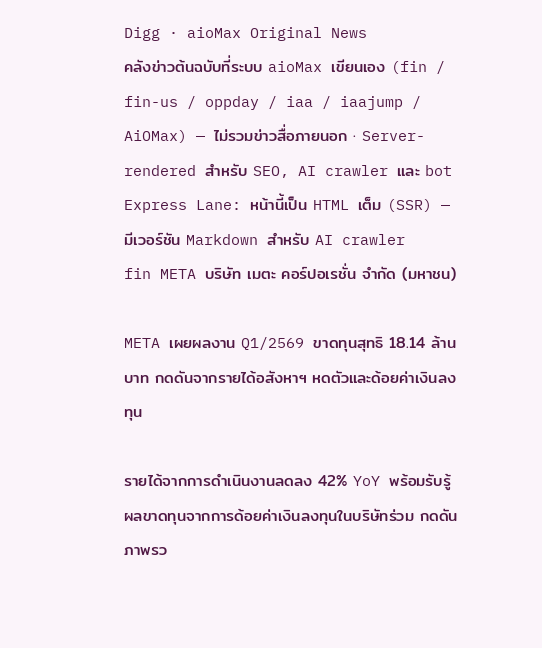Digg · aioMax Original News
คลังข่าวต้นฉบับที่ระบบ aioMax เขียนเอง (fin / fin-us / oppday / iaa / iaajump / AiOMax) — ไม่รวมข่าวสื่อภายนอก · Server-rendered สำหรับ SEO, AI crawler และ bot
Express Lane: หน้านี้เป็น HTML เต็ม (SSR) — มีเวอร์ชัน Markdown สำหรับ AI crawler
fin META บริษัท เมตะ คอร์ปอเรชั่น จำกัด (มหาชน)

META เผยผลงาน Q1/2569 ขาดทุนสุทธิ 18.14 ล้านบาท กดดันจากรายได้อสังหาฯ หดตัวและด้อยค่าเงินลงทุน

รายได้จากการดำเนินงานลดลง 42% YoY พร้อมรับรู้ผลขาดทุนจากการด้อยค่าเงินลงทุนในบริษัทร่วม กดดันภาพรว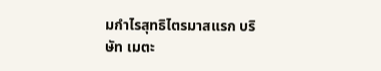มกำไรสุทธิไตรมาสแรก บริษัท เมตะ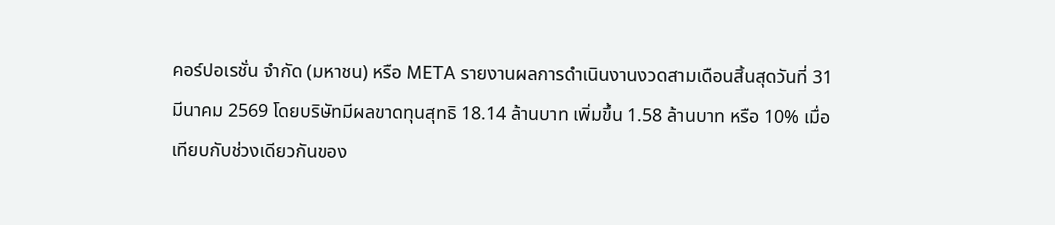คอร์ปอเรชั่น จำกัด (มหาชน) หรือ META รายงานผลการดำเนินงานงวดสามเดือนสิ้นสุดวันที่ 31 มีนาคม 2569 โดยบริษัทมีผลขาดทุนสุทธิ 18.14 ล้านบาท เพิ่มขึ้น 1.58 ล้านบาท หรือ 10% เมื่อเทียบกับช่วงเดียวกันของ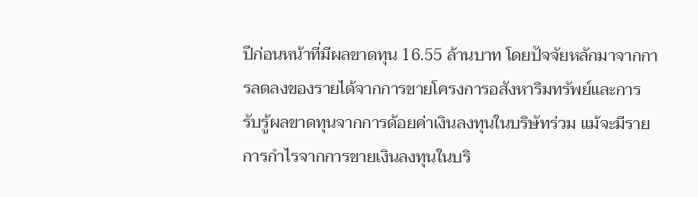ปีก่อนหน้าที่มีผลขาดทุน 16.55 ล้านบาท โดยปัจจัยหลักมาจากการลดลงของรายได้จากการขายโครงการอสังหาริมทรัพย์และการรับรู้ผลขาดทุนจากการด้อยค่าเงินลงทุนในบริษัทร่วม แม้จะมีรายการกำไรจากการขายเงินลงทุนในบริ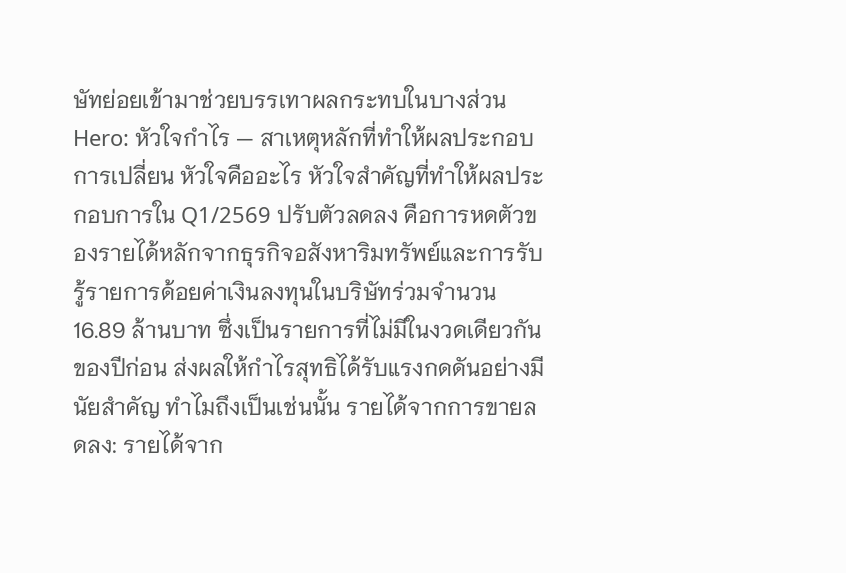ษัทย่อยเข้ามาช่วยบรรเทาผลกระทบในบางส่วน Hero: หัวใจกำไร — สาเหตุหลักที่ทำให้ผลประกอบการเปลี่ยน หัวใจคืออะไร หัวใจสำคัญที่ทำให้ผลประกอบการใน Q1/2569 ปรับตัวลดลง คือการหดตัวของรายได้หลักจากธุรกิจอสังหาริมทรัพย์และการรับรู้รายการด้อยค่าเงินลงทุนในบริษัทร่วมจำนวน 16.89 ล้านบาท ซึ่งเป็นรายการที่ไม่มีในงวดเดียวกันของปีก่อน ส่งผลให้กำไรสุทธิได้รับแรงกดดันอย่างมีนัยสำคัญ ทำไมถึงเป็นเช่นนั้น รายได้จากการขายลดลง: รายได้จาก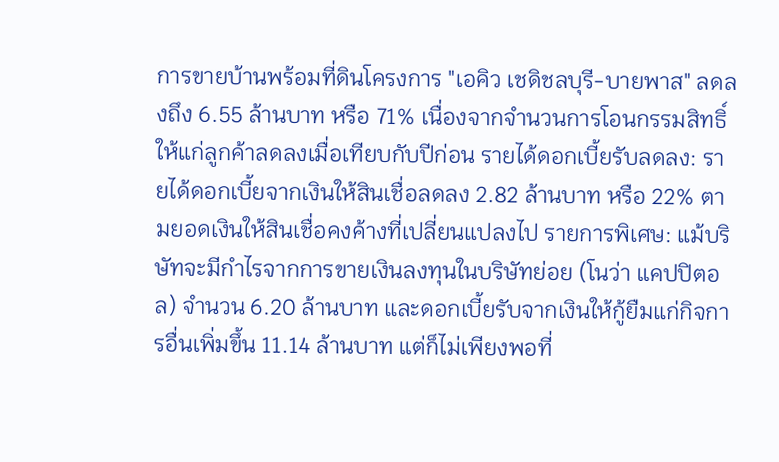การขายบ้านพร้อมที่ดินโครงการ "เอคิว เชดิชลบุรี-บายพาส" ลดลงถึง 6.55 ล้านบาท หรือ 71% เนื่องจากจำนวนการโอนกรรมสิทธิ์ให้แก่ลูกค้าลดลงเมื่อเทียบกับปีก่อน รายได้ดอกเบี้ยรับลดลง: รายได้ดอกเบี้ยจากเงินให้สินเชื่อลดลง 2.82 ล้านบาท หรือ 22% ตามยอดเงินให้สินเชื่อคงค้างที่เปลี่ยนแปลงไป รายการพิเศษ: แม้บริษัทจะมีกำไรจากการขายเงินลงทุนในบริษัทย่อย (โนว่า แคปปิตอล) จำนวน 6.20 ล้านบาท และดอกเบี้ยรับจากเงินให้กู้ยืมแก่กิจการอื่นเพิ่มขึ้น 11.14 ล้านบาท แต่ก็ไม่เพียงพอที่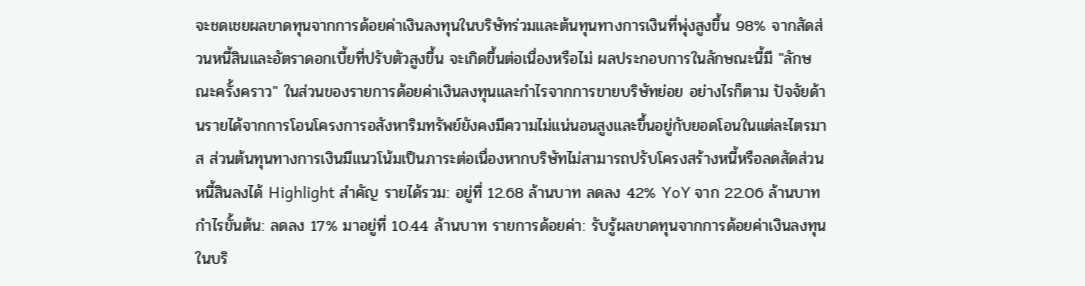จะชดเชยผลขาดทุนจากการด้อยค่าเงินลงทุนในบริษัทร่วมและต้นทุนทางการเงินที่พุ่งสูงขึ้น 98% จากสัดส่วนหนี้สินและอัตราดอกเบี้ยที่ปรับตัวสูงขึ้น จะเกิดขึ้นต่อเนื่องหรือไม่ ผลประกอบการในลักษณะนี้มี "ลักษณะครั้งคราว" ในส่วนของรายการด้อยค่าเงินลงทุนและกำไรจากการขายบริษัทย่อย อย่างไรก็ตาม ปัจจัยด้านรายได้จากการโอนโครงการอสังหาริมทรัพย์ยังคงมีความไม่แน่นอนสูงและขึ้นอยู่กับยอดโอนในแต่ละไตรมาส ส่วนต้นทุนทางการเงินมีแนวโน้มเป็นภาระต่อเนื่องหากบริษัทไม่สามารถปรับโครงสร้างหนี้หรือลดสัดส่วนหนี้สินลงได้ Highlight สำคัญ รายได้รวม: อยู่ที่ 12.68 ล้านบาท ลดลง 42% YoY จาก 22.06 ล้านบาท กำไรขั้นต้น: ลดลง 17% มาอยู่ที่ 10.44 ล้านบาท รายการด้อยค่า: รับรู้ผลขาดทุนจากการด้อยค่าเงินลงทุนในบริ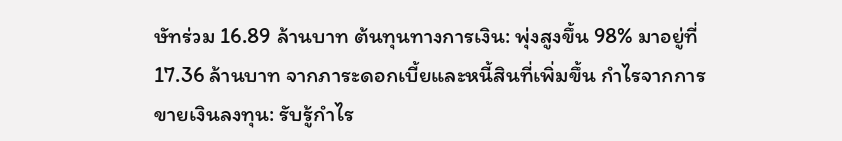ษัทร่วม 16.89 ล้านบาท ต้นทุนทางการเงิน: พุ่งสูงขึ้น 98% มาอยู่ที่ 17.36 ล้านบาท จากภาระดอกเบี้ยและหนี้สินที่เพิ่มขึ้น กำไรจากการขายเงินลงทุน: รับรู้กำไร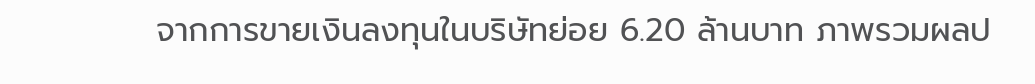จากการขายเงินลงทุนในบริษัทย่อย 6.20 ล้านบาท ภาพรวมผลป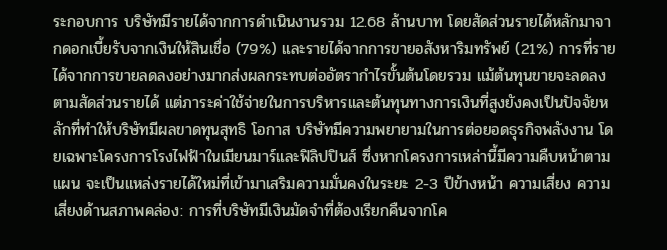ระกอบการ บริษัทมีรายได้จากการดำเนินงานรวม 12.68 ล้านบาท โดยสัดส่วนรายได้หลักมาจากดอกเบี้ยรับจากเงินให้สินเชื่อ (79%) และรายได้จากการขายอสังหาริมทรัพย์ (21%) การที่รายได้จากการขายลดลงอย่างมากส่งผลกระทบต่ออัตรากำไรขั้นต้นโดยรวม แม้ต้นทุนขายจะลดลงตามสัดส่วนรายได้ แต่ภาระค่าใช้จ่ายในการบริหารและต้นทุนทางการเงินที่สูงยังคงเป็นปัจจัยหลักที่ทำให้บริษัทมีผลขาดทุนสุทธิ โอกาส บริษัทมีความพยายามในการต่อยอดธุรกิจพลังงาน โดยเฉพาะโครงการโรงไฟฟ้าในเมียนมาร์และฟิลิปปินส์ ซึ่งหากโครงการเหล่านี้มีความคืบหน้าตามแผน จะเป็นแหล่งรายได้ใหม่ที่เข้ามาเสริมความมั่นคงในระยะ 2-3 ปีข้างหน้า ความเสี่ยง ความเสี่ยงด้านสภาพคล่อง: การที่บริษัทมีเงินมัดจำที่ต้องเรียกคืนจากโค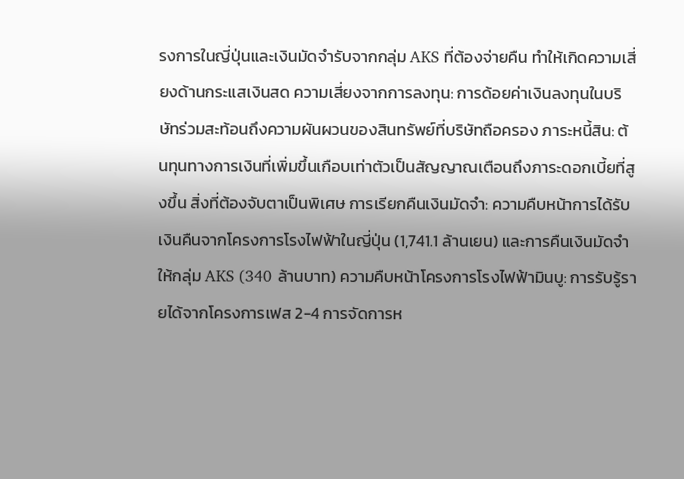รงการในญี่ปุ่นและเงินมัดจำรับจากกลุ่ม AKS ที่ต้องจ่ายคืน ทำให้เกิดความเสี่ยงด้านกระแสเงินสด ความเสี่ยงจากการลงทุน: การด้อยค่าเงินลงทุนในบริษัทร่วมสะท้อนถึงความผันผวนของสินทรัพย์ที่บริษัทถือครอง ภาระหนี้สิน: ต้นทุนทางการเงินที่เพิ่มขึ้นเกือบเท่าตัวเป็นสัญญาณเตือนถึงภาระดอกเบี้ยที่สูงขึ้น สิ่งที่ต้องจับตาเป็นพิเศษ การเรียกคืนเงินมัดจำ: ความคืบหน้าการได้รับเงินคืนจากโครงการโรงไฟฟ้าในญี่ปุ่น (1,741.1 ล้านเยน) และการคืนเงินมัดจำให้กลุ่ม AKS (340 ล้านบาท) ความคืบหน้าโครงการโรงไฟฟ้ามินบู: การรับรู้รายได้จากโครงการเฟส 2-4 การจัดการห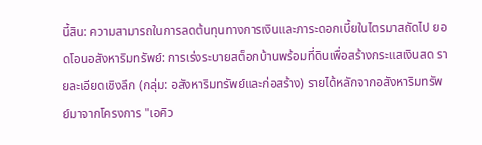นี้สิน: ความสามารถในการลดต้นทุนทางการเงินและภาระดอกเบี้ยในไตรมาสถัดไป ยอดโอนอสังหาริมทรัพย์: การเร่งระบายสต็อกบ้านพร้อมที่ดินเพื่อสร้างกระแสเงินสด รายละเอียดเชิงลึก (กลุ่ม: อสังหาริมทรัพย์และก่อสร้าง) รายได้หลักจากอสังหาริมทรัพย์มาจากโครงการ "เอคิว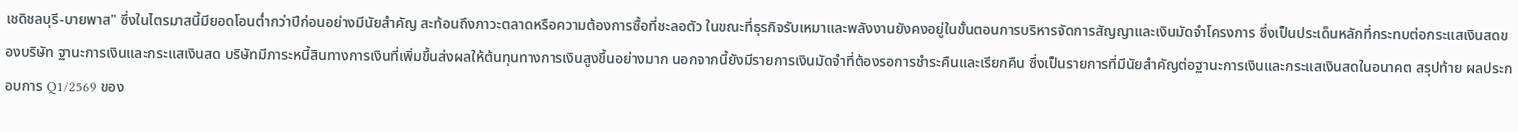เชดิชลบุรี-บายพาส" ซึ่งในไตรมาสนี้มียอดโอนต่ำกว่าปีก่อนอย่างมีนัยสำคัญ สะท้อนถึงภาวะตลาดหรือความต้องการซื้อที่ชะลอตัว ในขณะที่ธุรกิจรับเหมาและพลังงานยังคงอยู่ในขั้นตอนการบริหารจัดการสัญญาและเงินมัดจำโครงการ ซึ่งเป็นประเด็นหลักที่กระทบต่อกระแสเงินสดของบริษัท ฐานะการเงินและกระแสเงินสด บริษัทมีภาระหนี้สินทางการเงินที่เพิ่มขึ้นส่งผลให้ต้นทุนทางการเงินสูงขึ้นอย่างมาก นอกจากนี้ยังมีรายการเงินมัดจำที่ต้องรอการชำระคืนและเรียกคืน ซึ่งเป็นรายการที่มีนัยสำคัญต่อฐานะการเงินและกระแสเงินสดในอนาคต สรุปท้าย ผลประกอบการ Q1/2569 ของ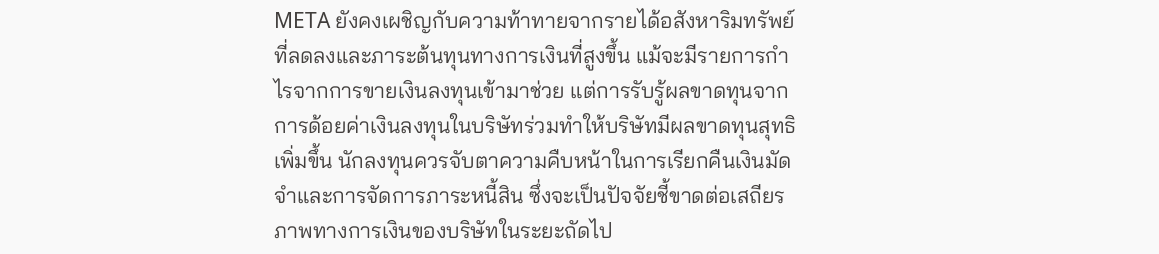META ยังคงเผชิญกับความท้าทายจากรายได้อสังหาริมทรัพย์ที่ลดลงและภาระต้นทุนทางการเงินที่สูงขึ้น แม้จะมีรายการกำไรจากการขายเงินลงทุนเข้ามาช่วย แต่การรับรู้ผลขาดทุนจากการด้อยค่าเงินลงทุนในบริษัทร่วมทำให้บริษัทมีผลขาดทุนสุทธิเพิ่มขึ้น นักลงทุนควรจับตาความคืบหน้าในการเรียกคืนเงินมัดจำและการจัดการภาระหนี้สิน ซึ่งจะเป็นปัจจัยชี้ขาดต่อเสถียรภาพทางการเงินของบริษัทในระยะถัดไป